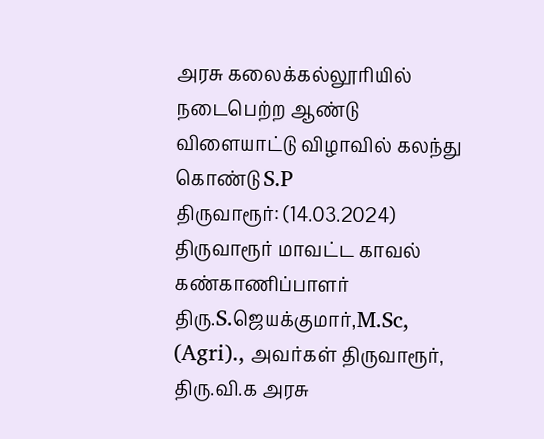அரசு கலைக்கல்லூரியில் நடைபெற்ற ஆண்டு விளையாட்டு விழாவில் கலந்து கொண்டு S.P
திருவாரூர்: (14.03.2024) திருவாரூர் மாவட்ட காவல் கண்காணிப்பாளர் திரு.S.ஜெயக்குமார்,M.Sc, (Agri)., அவர்கள் திருவாரூர், திரு.வி.க அரசு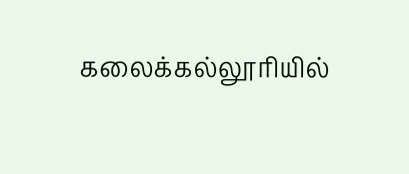கலைக்கல்லூரியில்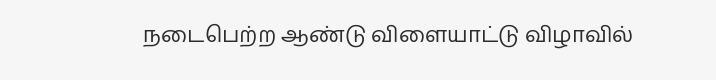நடைபெற்ற ஆண்டு விளையாட்டு விழாவில்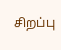சிறப்பு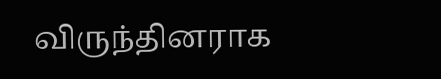விருந்தினராக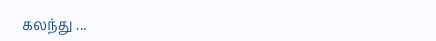கலந்து ...